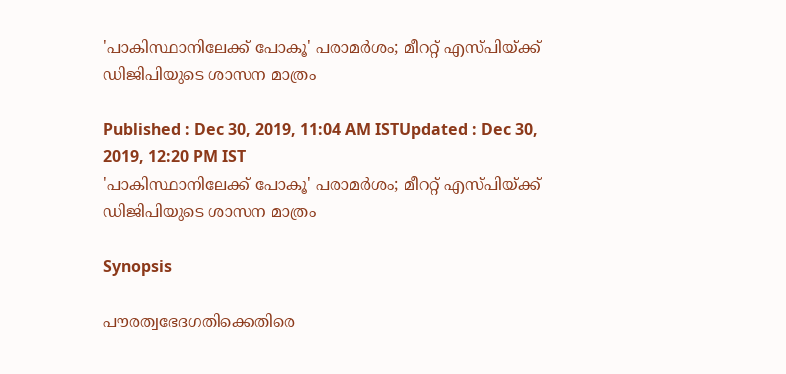'പാകിസ്ഥാനിലേക്ക് പോകൂ' പരാമര്‍ശം; മീററ്റ് എസ്‍പിയ്ക്ക് ഡിജിപിയുടെ ശാസന മാത്രം

Published : Dec 30, 2019, 11:04 AM ISTUpdated : Dec 30, 2019, 12:20 PM IST
'പാകിസ്ഥാനിലേക്ക് പോകൂ' പരാമര്‍ശം; മീററ്റ് എസ്‍പിയ്ക്ക് ഡിജിപിയുടെ ശാസന മാത്രം

Synopsis

പൗരത്വഭേദഗതിക്കെതിരെ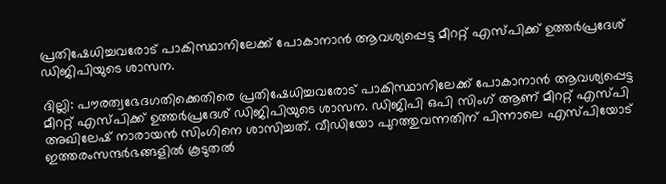പ്രതിഷേധിച്ചവരോട് പാകിസ്ഥാനിലേക്ക് പോകാനാന്‍ ആവശ്യപ്പെട്ട മീററ്റ് എസ്‍പിക്ക് ഉത്തർപ്രദേശ് ഡിജിപിയുടെ ശാസന.

ദില്ലി: പൗരത്വഭേദഗതിക്കെതിരെ പ്രതിഷേധിച്ചവരോട് പാകിസ്ഥാനിലേക്ക് പോകാനാന്‍ ആവശ്യപ്പെട്ട മീററ്റ് എസ്‍പിക്ക് ഉത്തർപ്രദേശ് ഡിജിപിയുടെ ശാസന. ഡിജിപി ഒപി സിംഗ് ആണ് മീററ്റ് എസ്‍പി അഖിലേഷ് നാരായന്‍ സിംഗിനെ ശാസിച്ചത്. വീഡിയോ പുറത്തുവന്നതിന് പിന്നാലെ എസ്‍പിയോട് ഇത്തരംസന്ദര്‍ഭങ്ങളില്‍ കൂടുതല്‍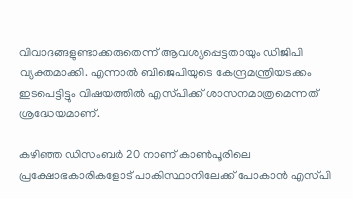വിവാദങ്ങളുണ്ടാക്കരുതെന്ന് ആവശ്യപ്പെട്ടതായും ഡിജിപി വ്യക്തമാക്കി. എന്നാല്‍ ബിജെപിയുടെ കേന്ദ്രമന്ത്രിയടക്കം ഇടപെട്ടിട്ടും വിഷയത്തില്‍ എസ്‍പിക്ക് ശാസനമാത്രമെന്നത് ശ്രദ്ധേയമാണ്.

കഴിഞ്ഞ ഡിസംബര്‍ 20 നാണ് കാൺപൂരിലെ പ്രക്ഷോഭകാരികളോട് പാകിസ്ഥാനിലേക്ക് പോകാൻ എസ്‍പി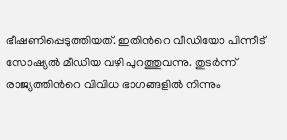ഭീഷണിപ്പെടുത്തിയത്. ഇതിന്‍റെ വീഡിയോ പിന്നീട് സോഷ്യല്‍ മീഡിയ വഴി പുറത്തുവന്നു. തുടര്‍ന്ന് രാജ്യത്തിന്‍റെ വിവിധ ഭാഗങ്ങളില്‍ നിന്നും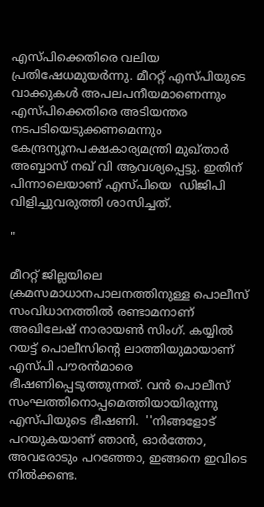എസ്പിക്കെതിരെ വലിയ പ്രതിഷേധമുയര്‍ന്നു. മീററ്റ് എസ്പിയുടെ വാക്കുകള്‍ അപലപനീയമാണെന്നും എസ്‍പിക്കെതിരെ അടിയന്തര നടപടിയെടുക്കണമെന്നും കേന്ദ്രന്യൂനപക്ഷകാര്യമന്ത്രി മുഖ്താർ അബ്ബാസ് നഖ് വി ആവശ്യപ്പെട്ടു. ഇതിന് പിന്നാലെയാണ് എസ്‍പിയെ  ഡിജിപി വിളിച്ചുവരുത്തി ശാസിച്ചത്.

"

മീററ്റ് ജില്ലയിലെ ക്രമസമാധാനപാലനത്തിനുള്ള പൊലീസ് സംവിധാനത്തിൽ രണ്ടാമനാണ് അഖിലേഷ് നാരായൺ സിംഗ്. കയ്യിൽ റയട്ട് പൊലീസിന്‍റെ ലാത്തിയുമായാണ് എസ്‍പി പൗരൻമാരെ ഭീഷണിപ്പെടുത്തുന്നത്. വൻ പൊലീസ് സംഘത്തിനൊപ്പമെത്തിയായിരുന്നു എസ്‍പിയുടെ ഭീഷണി.  ''നിങ്ങളോട് പറയുകയാണ് ഞാൻ, ഓർത്തോ, അവരോടും പറഞ്ഞോ, ഇങ്ങനെ ഇവിടെ നിൽക്കണ്ട.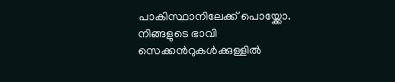പാകിസ്ഥാനിലേക്ക് പൊയ്ക്കോ. നിങ്ങളുടെ ഭാവി സെക്കന്‍റുകൾക്കുള്ളിൽ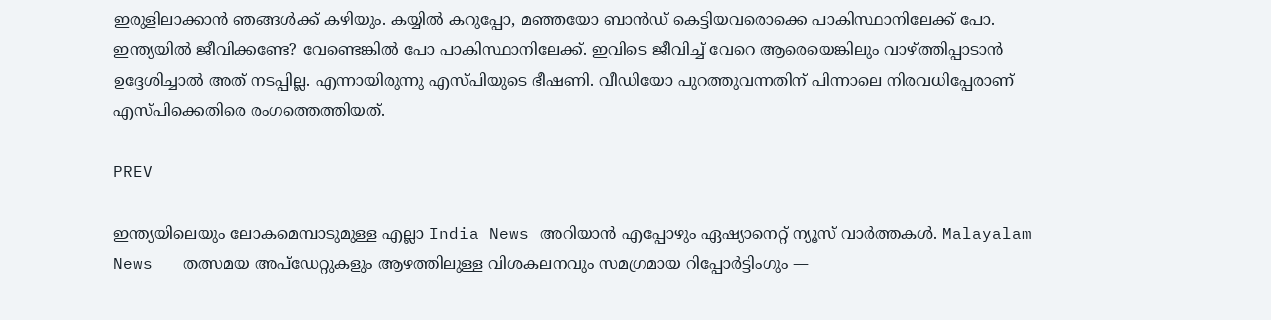ഇരുളിലാക്കാൻ ഞങ്ങൾക്ക് കഴിയും. കയ്യിൽ കറുപ്പോ, മഞ്ഞയോ ബാൻഡ് കെട്ടിയവരൊക്കെ പാകിസ്ഥാനിലേക്ക് പോ. ഇന്ത്യയിൽ ജീവിക്കണ്ടേ? വേണ്ടെങ്കിൽ പോ പാകിസ്ഥാനിലേക്ക്. ഇവിടെ ജീവിച്ച് വേറെ ആരെയെങ്കിലും വാഴ്‍ത്തിപ്പാടാൻ ഉദ്ദേശിച്ചാൽ അത് നടപ്പില്ല. എന്നായിരുന്നു എസ്പിയുടെ ഭീഷണി. വീ‍ഡിയോ പുറത്തുവന്നതിന് പിന്നാലെ നിരവധിപ്പേരാണ് എസ്‍പിക്കെതിരെ രംഗത്തെത്തിയത്.

PREV

ഇന്ത്യയിലെയും ലോകമെമ്പാടുമുള്ള എല്ലാ India News അറിയാൻ എപ്പോഴും ഏഷ്യാനെറ്റ് ന്യൂസ് വാർത്തകൾ. Malayalam News   തത്സമയ അപ്‌ഡേറ്റുകളും ആഴത്തിലുള്ള വിശകലനവും സമഗ്രമായ റിപ്പോർട്ടിംഗും —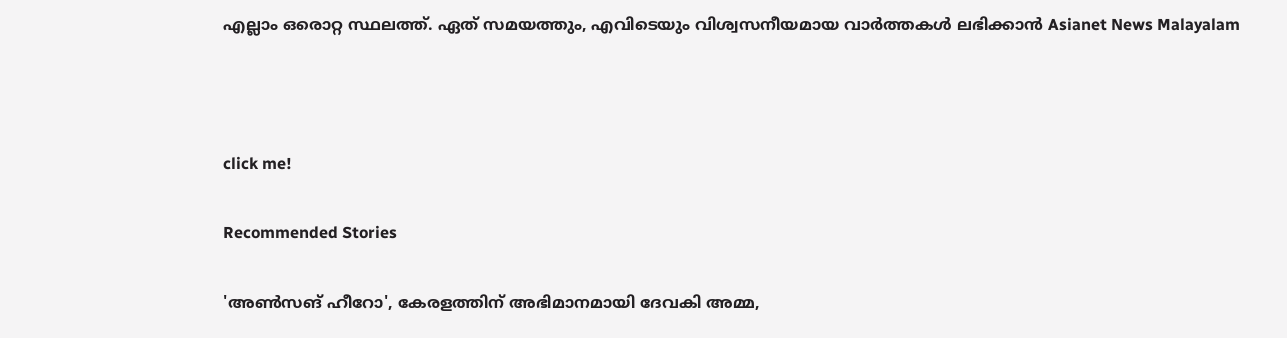എല്ലാം ഒരൊറ്റ സ്ഥലത്ത്. ഏത് സമയത്തും, എവിടെയും വിശ്വസനീയമായ വാർത്തകൾ ലഭിക്കാൻ Asianet News Malayalam



click me!

Recommended Stories

'അൺസങ് ഹീറോ', കേരളത്തിന് അഭിമാനമായി ദേവകി അമ്മ,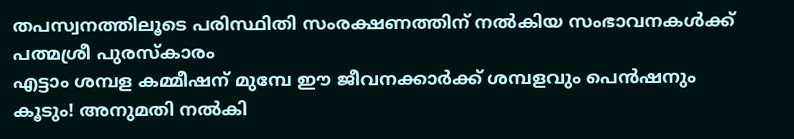തപസ്വനത്തിലൂടെ പരിസ്ഥിതി സംരക്ഷണത്തിന് നൽകിയ സംഭാവനകൾക്ക് പത്മശ്രീ പുരസ്കാരം
എട്ടാം ശമ്പള കമ്മീഷന് മുമ്പേ ഈ ജീവനക്കാർക്ക് ശമ്പളവും പെൻഷനും കൂടും! അനുമതി നൽകി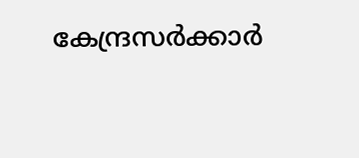കേന്ദ്രസ‍ര്‍ക്കാര്‍